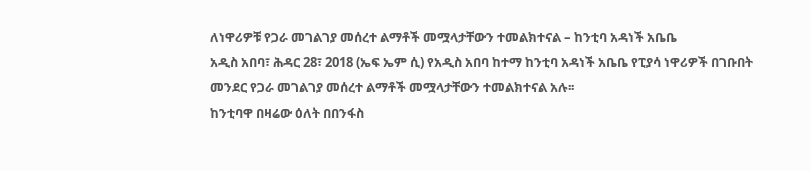ለነዋሪዎቹ የጋራ መገልገያ መሰረተ ልማቶች መሟላታቸውን ተመልክተናል – ከንቲባ አዳነች አቤቤ
አዲስ አበባ፣ ሕዳር 28፣ 2018 (ኤፍ ኤም ሲ) የአዲስ አበባ ከተማ ከንቲባ አዳነች አቤቤ የፒያሳ ነዋሪዎች በገቡበት መንደር የጋራ መገልገያ መሰረተ ልማቶች መሟላታቸውን ተመልክተናል አሉ፡፡
ከንቲባዋ በዛሬው ዕለት በበንፋስ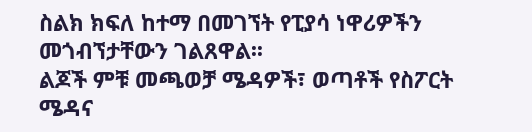ስልክ ክፍለ ከተማ በመገኘት የፒያሳ ነዋሪዎችን መጎብኘታቸውን ገልጸዋል፡፡
ልጆች ምቹ መጫወቻ ሜዳዎች፣ ወጣቶች የስፖርት ሜዳና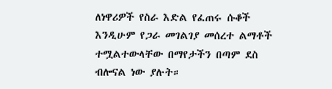ለነዋሪዎች የስራ እድል የፈጠሩ ሱቆች እንዲሁም የጋራ መገልገያ መሰረተ ልማቶች ተሟልተውላቸው በማየታችን በጣም ደስ ብሎናል ነው ያሉት።